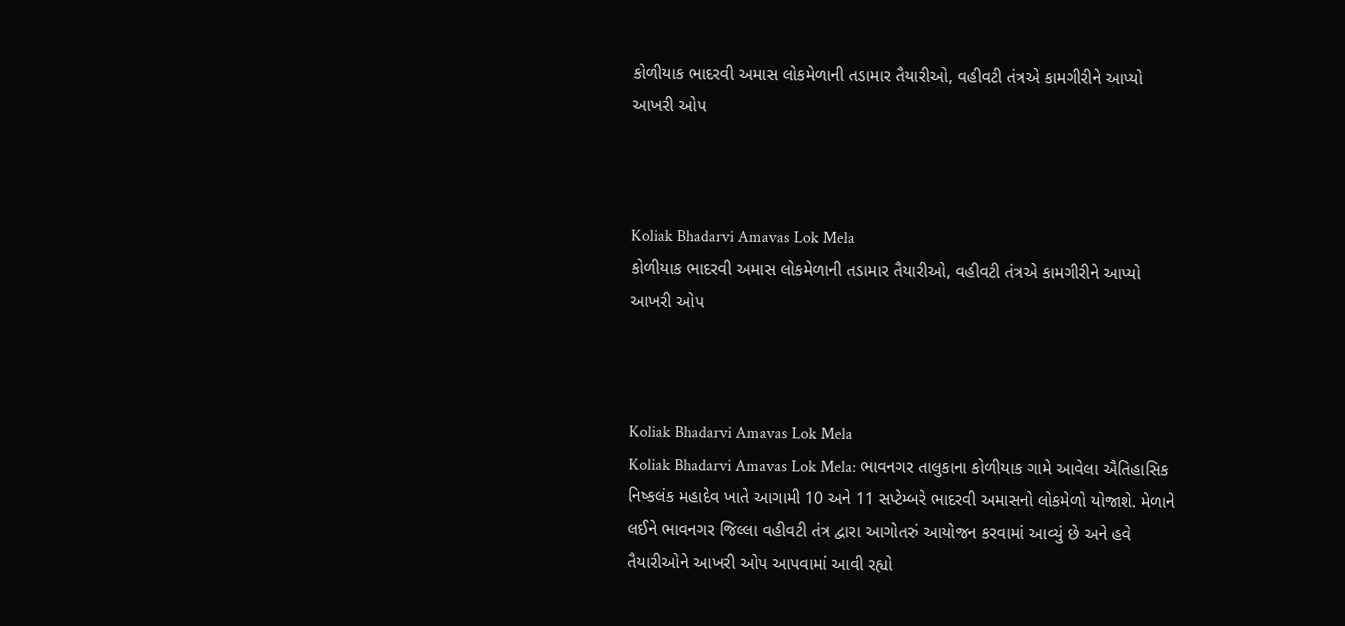કોળીયાક ભાદરવી અમાસ લોકમેળાની તડામાર તૈયારીઓ, વહીવટી તંત્રએ કામગીરીને આપ્યો આખરી ઓપ



Koliak Bhadarvi Amavas Lok Mela
કોળીયાક ભાદરવી અમાસ લોકમેળાની તડામાર તૈયારીઓ, વહીવટી તંત્રએ કામગીરીને આપ્યો આખરી ઓપ



Koliak Bhadarvi Amavas Lok Mela
Koliak Bhadarvi Amavas Lok Mela: ભાવનગર તાલુકાના કોળીયાક ગામે આવેલા ઐતિહાસિક નિષ્કલંક મહાદેવ ખાતે આગામી 10 અને 11 સપ્ટેમ્બરે ભાદરવી અમાસનો લોકમેળો યોજાશે. મેળાને લઈને ભાવનગર જિલ્લા વહીવટી તંત્ર દ્વારા આગોતરું આયોજન કરવામાં આવ્યું છે અને હવે તૈયારીઓને આખરી ઓપ આપવામાં આવી રહ્યો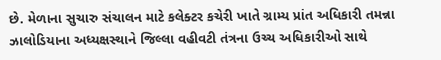છે. મેળાના સુચારુ સંચાલન માટે કલેક્ટર કચેરી ખાતે ગ્રામ્ય પ્રાંત અધિકારી તમન્ના ઝાલોડિયાના અધ્યક્ષસ્થાને જિલ્લા વહીવટી તંત્રના ઉચ્ચ અધિકારીઓ સાથે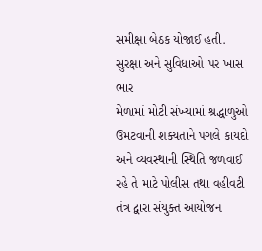સમીક્ષા બેઠક યોજાઈ હતી.
સુરક્ષા અને સુવિધાઓ પર ખાસ ભાર
મેળામાં મોટી સંખ્યામાં શ્રદ્ધાળુઓ ઉમટવાની શક્યતાને પગલે કાયદો અને વ્યવસ્થાની સ્થિતિ જળવાઈ રહે તે માટે પોલીસ તથા વહીવટી તંત્ર દ્વારા સંયુક્ત આયોજન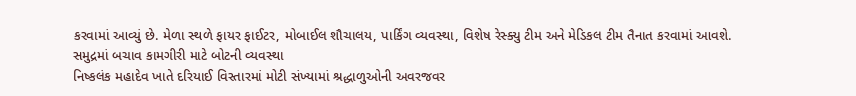કરવામાં આવ્યું છે. મેળા સ્થળે ફાયર ફાઈટર, મોબાઈલ શૌચાલય, પાર્કિંગ વ્યવસ્થા, વિશેષ રેસ્ક્યુ ટીમ અને મેડિકલ ટીમ તૈનાત કરવામાં આવશે.
સમુદ્રમાં બચાવ કામગીરી માટે બોટની વ્યવસ્થા
નિષ્કલંક મહાદેવ ખાતે દરિયાઈ વિસ્તારમાં મોટી સંખ્યામાં શ્રદ્ધાળુઓની અવરજવર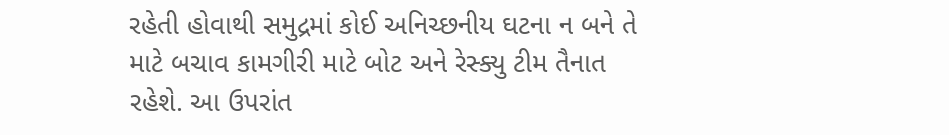રહેતી હોવાથી સમુદ્રમાં કોઈ અનિચ્છનીય ઘટના ન બને તે માટે બચાવ કામગીરી માટે બોટ અને રેસ્ક્યુ ટીમ તૈનાત રહેશે. આ ઉપરાંત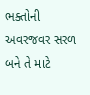ભક્તોની અવરજવર સરળ બને તે માટે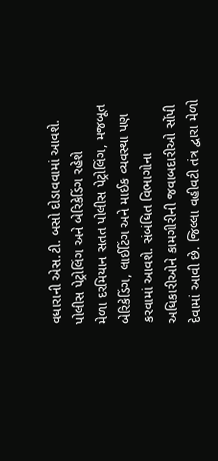વધારાની એસ.ટી. બસો દોડાવવામાં આવશે.
પોલીસ પેટ્રોલિંગ અને બેરિકેડિંગ રહેશે
મેળા દરમિયાન સતત પોલીસ પેટ્રોલિંગ, મજબૂત બેરિકેડિંગ, લાઈટિંગ અને માઈક વ્યવસ્થા પણ કરવામાં આવશે. સંબંધિત વિભાગોના અધિકારીઓને કામગીરીની જવાબદારીઓ સોંપી દેવામાં આવી છે. જિલ્લા વહીવટી તંત્ર દ્વારા મેળો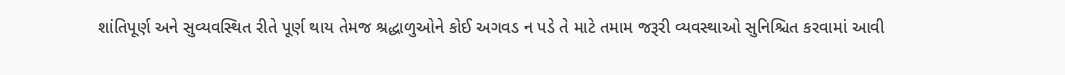શાંતિપૂર્ણ અને સુવ્યવસ્થિત રીતે પૂર્ણ થાય તેમજ શ્રદ્ધાળુઓને કોઈ અગવડ ન પડે તે માટે તમામ જરૂરી વ્યવસ્થાઓ સુનિશ્ચિત કરવામાં આવી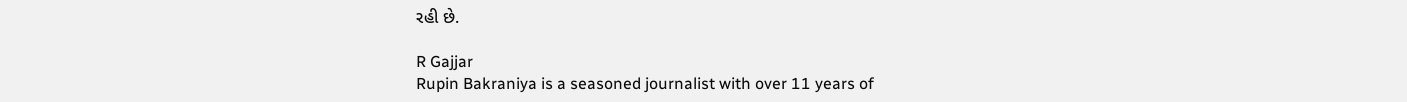રહી છે.

R Gajjar
Rupin Bakraniya is a seasoned journalist with over 11 years of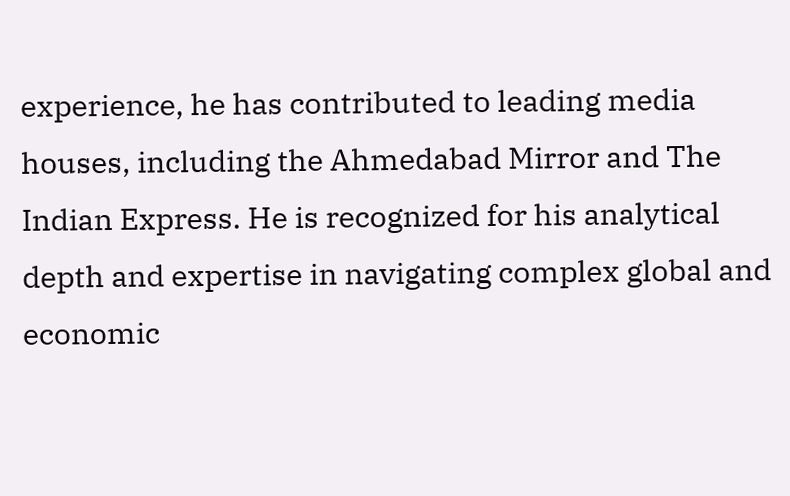experience, he has contributed to leading media houses, including the Ahmedabad Mirror and The Indian Express. He is recognized for his analytical depth and expertise in navigating complex global and economic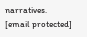narratives. [email protected]